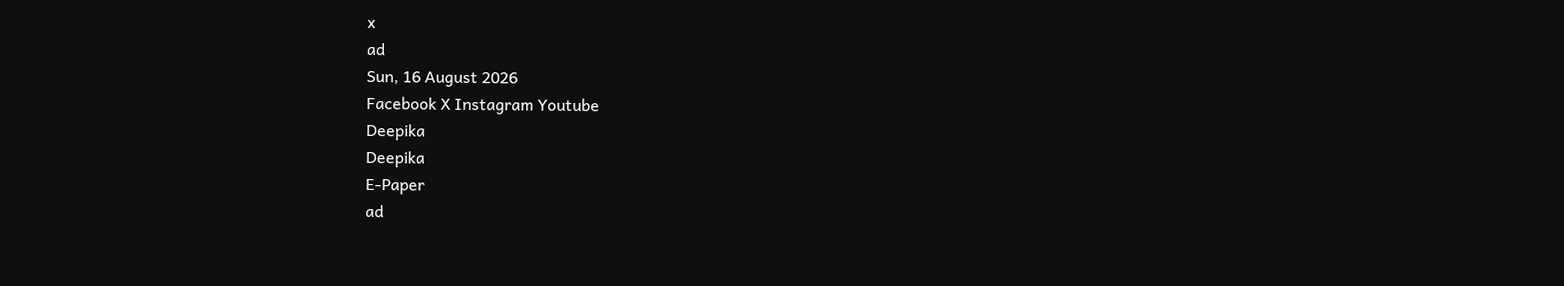x
ad
Sun, 16 August 2026
Facebook X Instagram Youtube
Deepika
Deepika
E-Paper
ad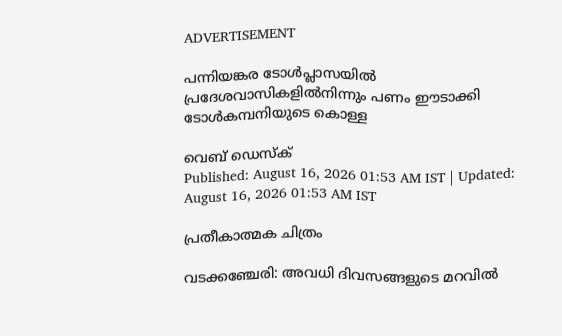ADVERTISEMENT

പന്നിയങ്കര ടോൾപ്ലാസയിൽ പ്രദേശവാസികളിൽനിന്നും പണം ഈടാക്കി ടോൾകമ്പനിയുടെ കൊള്ള

വെബ് ഡെസ്ക്
Published: August 16, 2026 01:53 AM IST | Updated: August 16, 2026 01:53 AM IST

പ്രതീകാത്മക ചിത്രം

വടക്കഞ്ചേരി: അവധി ദിവസങ്ങളുടെ മറവിൽ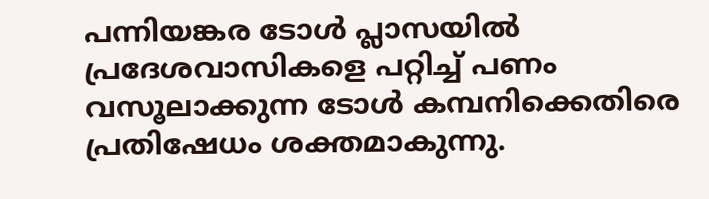പന്നിയങ്കര ടോൾ പ്ലാസയിൽ പ്രദേശവാസികളെ പറ്റിച്ച് പണം വസൂലാക്കുന്ന ടോൾ കമ്പനിക്കെതിരെ പ്രതിഷേധം ശക്തമാകുന്നു.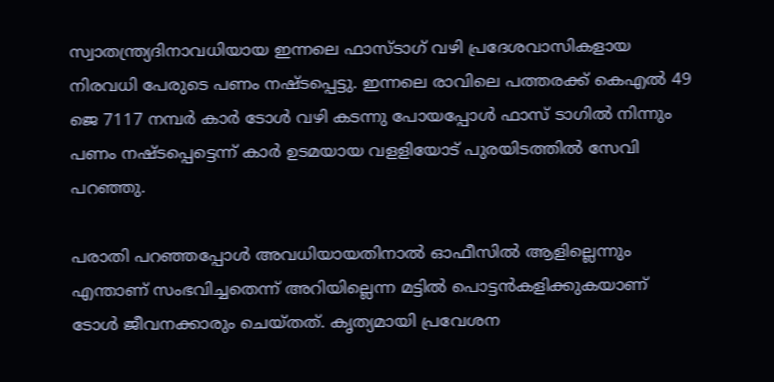സ്വാതന്ത്ര്യദിനാവധിയായ ഇന്നലെ ഫാസ്ടാഗ് വഴി പ്രദേശവാസികളായ നിരവധി പേരുടെ പണം നഷ്ടപ്പെട്ടു. ഇന്നലെ രാവിലെ പത്തരക്ക് കെഎൽ 49 ജെ 7117 നമ്പർ കാർ ടോൾ വഴി കടന്നു പോയപ്പോൾ ഫാസ് ടാഗിൽ നിന്നും പണം നഷ്ടപ്പെട്ടെന്ന് കാർ ഉടമയായ വളളിയോട് പുരയിടത്തിൽ സേവി പറഞ്ഞു.

പരാതി പറഞ്ഞപ്പോൾ അവധിയായതിനാൽ ഓഫീസിൽ ആളില്ലെന്നും എന്താണ് സംഭവിച്ചതെന്ന് അറിയില്ലെന്ന മട്ടിൽ പൊട്ടൻകളിക്കുകയാണ് ടോൾ ജീവനക്കാരും ചെയ്തത്. കൃത്യമായി പ്രവേശന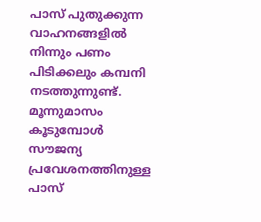പാസ് പുതുക്കുന്ന വാഹനങ്ങളിൽ നിന്നും പണം പിടിക്കലും കമ്പനി നടത്തുന്നുണ്ട്. മൂന്നുമാസം കൂടുമ്പോൾ സൗജന്യ പ്രവേശനത്തിനുള്ള പാസ്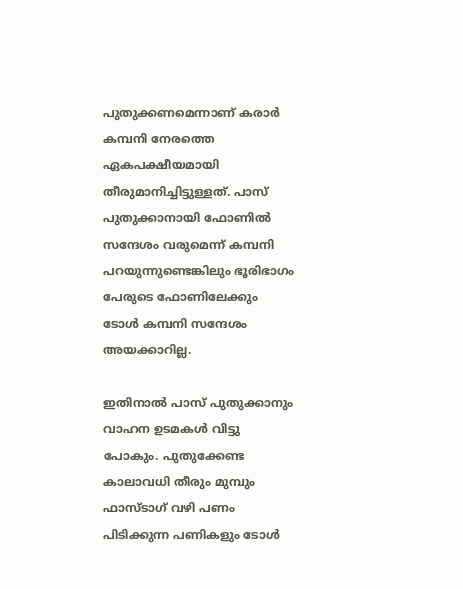പുതുക്കണമെന്നാണ് കരാർ കമ്പനി നേരത്തെ ഏകപക്ഷീയമായി തീരുമാനിച്ചിട്ടുള്ളത്. പാസ് പുതുക്കാനായി ഫോണിൽ സന്ദേശം വരുമെന്ന് കമ്പനി പറയുന്നുണ്ടെങ്കിലും ഭൂരിഭാഗം പേരുടെ ഫോണിലേക്കും ടോൾ കമ്പനി സന്ദേശം അയക്കാറില്ല.

ഇതിനാൽ പാസ് പുതുക്കാനും വാഹന ഉടമകൾ വിട്ടു പോകും. പുതുക്കേണ്ട കാലാവധി തീരും മുമ്പും ഫാസ്ടാഗ് വഴി പണം പിടിക്കുന്ന പണികളും ടോൾ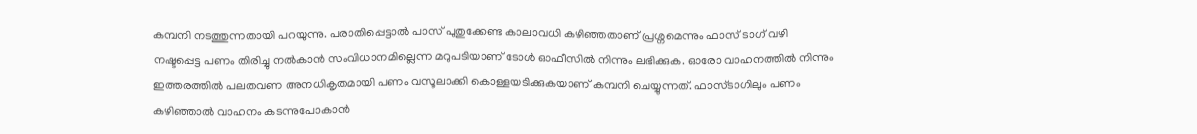കമ്പനി നടത്തുന്നതായി പറയുന്നു. പരാതിപ്പെട്ടാൽ പാസ് പുതുക്കേണ്ട കാലാവധി കഴിഞ്ഞതാണ് പ്രശ്നമെന്നും ഫാസ് ടാഗ് വഴി നഷ്ടപ്പെട്ട പണം തിരിച്ചു നൽകാൻ സംവിധാനമില്ലെന്ന മറുപടിയാണ് ടോൾ ഓഫീസിൽ നിന്നും ലഭിക്കുക. ഓരോ വാഹനത്തിൽ നിന്നും ഇത്തരത്തിൽ പലതവണ അനധികൃതമായി പണം വസൂലാക്കി കൊള്ളയടിക്കുകയാണ് കമ്പനി ചെയ്യുന്നത്. ഫാസ്ടാഗിലും പണം കഴിഞ്ഞാൽ വാഹനം കടന്നുപോകാൻ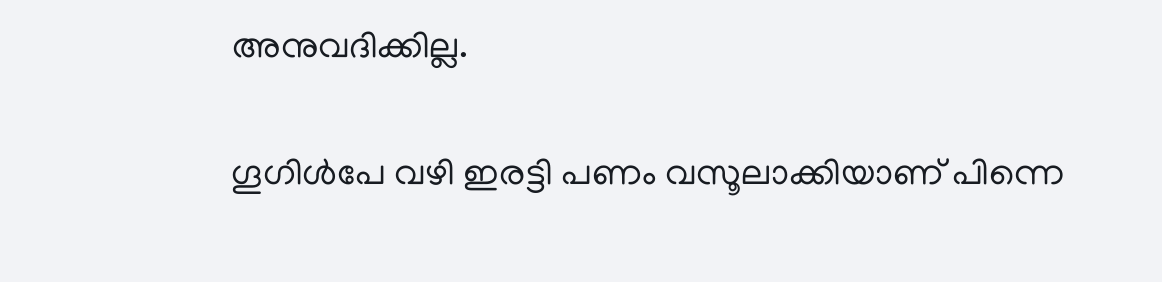അനുവദിക്കില്ല.

ഗൂഗിൾപേ വഴി ഇരട്ടി പണം വസൂലാക്കിയാണ് പിന്നെ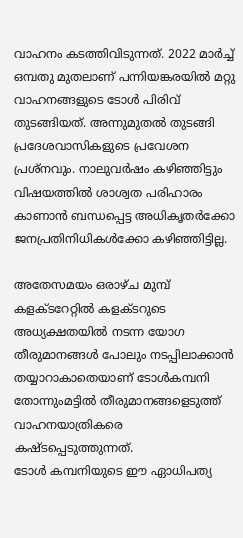വാഹനം കടത്തിവിടുന്നത്. 2022 മാർച്ച് ഒമ്പതു മുതലാണ് പന്നിയങ്കരയിൽ മറ്റു വാഹനങ്ങളുടെ ടോൾ പിരിവ് തുടങ്ങിയത്. അന്നുമുതൽ തുടങ്ങി പ്രദേശവാസികളുടെ പ്രവേശന പ്രശ്നവും. നാലുവർഷം കഴിഞ്ഞിട്ടും വിഷയത്തിൽ ശാശ്വത പരിഹാരം കാണാൻ ബന്ധപ്പെട്ട അധികൃതർക്കോ ജനപ്രതിനിധികൾക്കോ കഴിഞ്ഞിട്ടില്ല.

അതേസമയം ഒരാഴ്ച മുമ്പ് കളക്ടറേറ്റിൽ കളക്ടറുടെ അധ്യക്ഷതയിൽ നടന്ന യോഗ തീരുമാനങ്ങൾ പോലും നടപ്പിലാക്കാൻ തയ്യാറാകാതെയാണ് ടോൾകമ്പനി തോന്നുംമട്ടിൽ തീരുമാനങ്ങളെടുത്ത് വാഹനയാത്രികരെ കഷ്ടപ്പെടുത്തുന്നത്.
ടോൾ കമ്പനിയുടെ ഈ ഏാധിപത്യ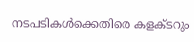നടപടികൾക്കെതിരെ കളക്ടറും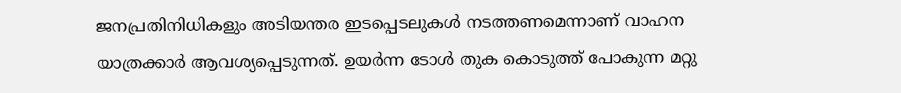ജനപ്രതിനിധികളും അടിയന്തര ഇടപ്പെടലുകൾ നടത്തണമെന്നാണ് വാഹന യാത്രക്കാർ ആവശ്യപ്പെടുന്നത്. ഉയർന്ന ടോൾ തുക കൊടുത്ത് പോകുന്ന മറ്റു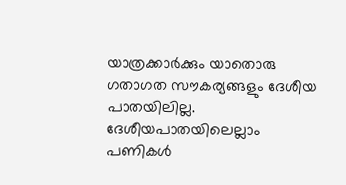യാത്രക്കാർക്കും യാതൊരു ഗതാഗത സൗകര്യങ്ങളും ദേശീയ പാതയിലില്ല. ദേശീയപാതയിലെല്ലാം പണികൾ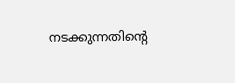നടക്കുന്നതിന്‍റെ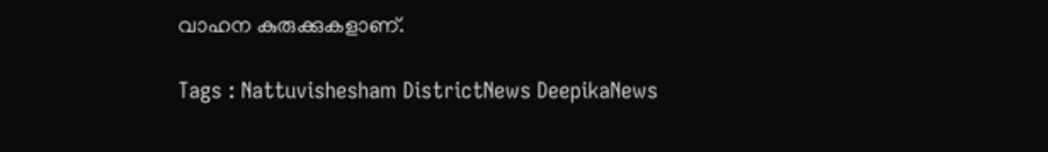വാഹന കുരുക്കുകളാണ്.

Tags : Nattuvishesham DistrictNews DeepikaNews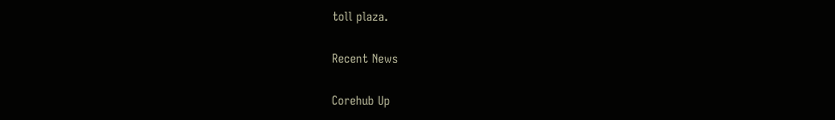toll plaza.

Recent News

Corehub Up